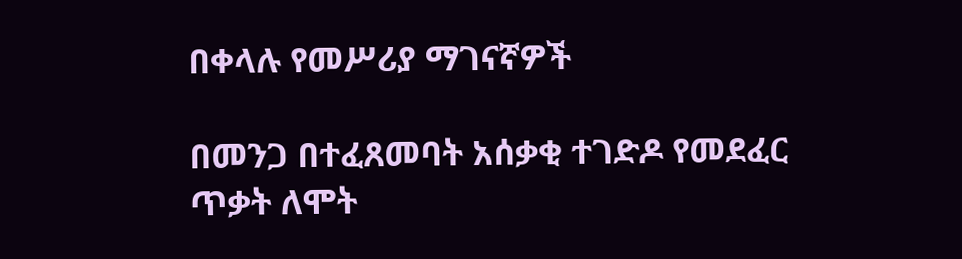በቀላሉ የመሥሪያ ማገናኛዎች

በመንጋ በተፈጸመባት አሰቃቂ ተገድዶ የመደፈር ጥቃት ለሞት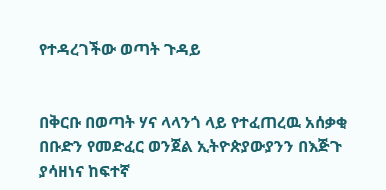የተዳረገችው ወጣት ጉዳይ


በቅርቡ በወጣት ሃና ላላንጎ ላይ የተፈጠረዉ አሰቃቂ በቡድን የመድፈር ወንጀል ኢትዮጵያውያንን በእጅጉ ያሳዘነና ከፍተኛ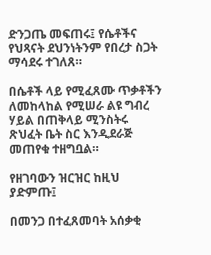ድንጋጤ መፍጠሩ፤ የሴቶችና የህጻናት ደህንነትንም የበረታ ስጋት ማሳደሩ ተገለጸ።

በሴቶች ላይ የሚፈጸሙ ጥቃቶችን ለመከላከል የሚሠራ ልዩ ግብረ ሃይል በጠቅላይ ሚንስትሩ ጽህፈት ቤት ስር እንዲደራጅ መጠየቁ ተዘግቧል።

የዘገባውን ዝርዝር ከዚህ ያድምጡ፤

በመንጋ በተፈጸመባት አሰቃቂ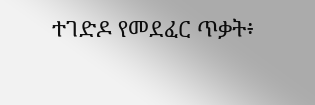ተገድዶ የመደፈር ጥቃት፥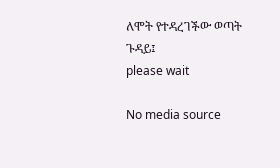ለሞት የተዳረገችው ወጣት ጉዳይ፤
please wait

No media source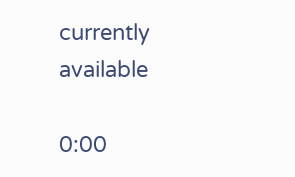currently available

0:00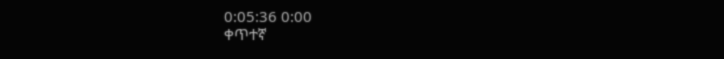0:05:36 0:00
ቀጥተኛ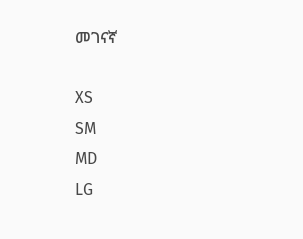መገናኛ

XS
SM
MD
LG